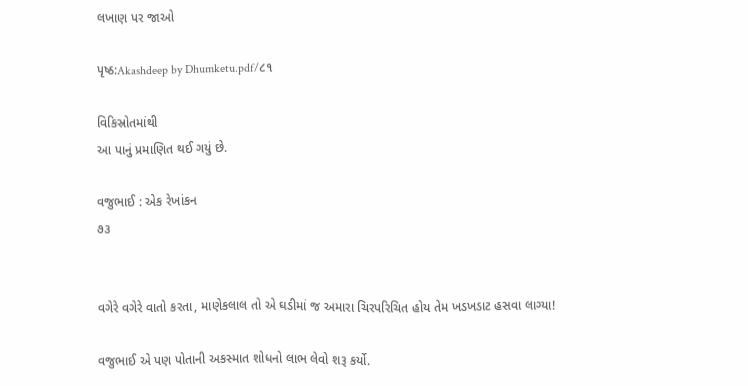લખાણ પર જાઓ

પૃષ્ઠ:Akashdeep by Dhumketu.pdf/૮૧

વિકિસ્રોતમાંથી
આ પાનું પ્રમાણિત થઈ ગયું છે.

વજુભાઈ : એક રેખાંકન
૭૩


વગેરે વગેરે વાતો કરતા, માણેકલાલ તો એ ઘડીમાં જ અમારા ચિરપરિચિત હોય તેમ ખડખડાટ હસવા લાગ્યા!

વજુભાઈ એ પણ પોતાની અકસ્માત શોધનો લાભ લેવો શરૂ કર્યો.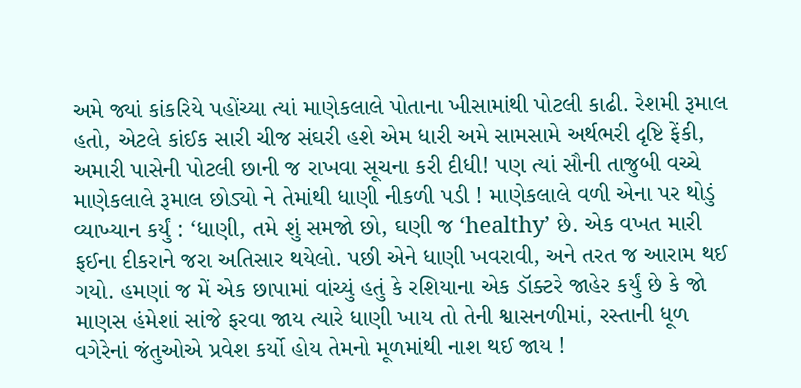અમે જ્યાં કાંકરિયે પહોંચ્યા ત્યાં માણેકલાલે પોતાના ખીસામાંથી પોટલી કાઢી. રેશમી રૂમાલ હતો, એટલે કાંઈક સારી ચીજ સંઘરી હશે એમ ધારી અમે સામસામે અર્થભરી દૃષ્ટિ ફેંકી, અમારી પાસેની પોટલી છાની જ રાખવા સૂચના કરી દીધી! પણ ત્યાં સૌની તાજુબી વચ્ચે માણેકલાલે રૂમાલ છોડ્યો ને તેમાંથી ધાણી નીકળી પડી ! માણેકલાલે વળી એના પર થોડું વ્યાખ્યાન કર્યું : ‘ધાણી, તમે શું સમજો છો, ઘણી જ ‘healthy’ છે. એક વખત મારી ફઈના દીકરાને જરા અતિસાર થયેલો. પછી એને ધાણી ખવરાવી, અને તરત જ આરામ થઈ ગયો. હમણાં જ મેં એક છાપામાં વાંચ્યું હતું કે રશિયાના એક ડૉક્ટરે જાહેર કર્યું છે કે જો માણસ હંમેશાં સાંજે ફરવા જાય ત્યારે ધાણી ખાય તો તેની શ્વાસનળીમાં, રસ્તાની ધૂળ વગેરેનાં જંતુઓએ પ્રવેશ કર્યો હોય તેમનો મૂળમાંથી નાશ થઈ જાય !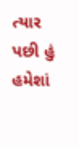ત્યાર પછી હું હમેશાં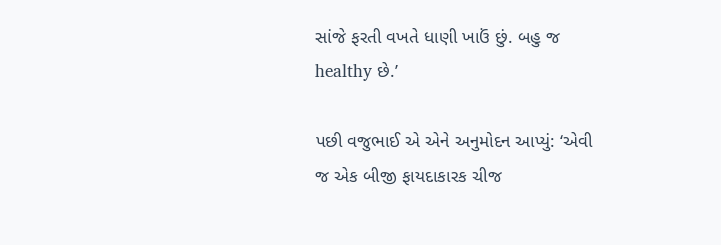સાંજે ફરતી વખતે ધાણી ખાઉં છું. બહુ જ healthy છે.’

પછી વજુભાઈ એ એને અનુમોદન આપ્યું: ‘એવી જ એક બીજી ફાયદાકારક ચીજ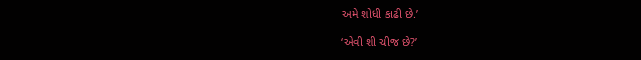અમે શોધી કાઢી છે.’

‘એવી શી ચીજ છે?’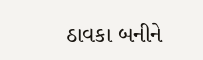ઠાવકા બનીને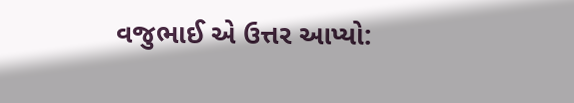વજુભાઈ એ ઉત્તર આપ્યો: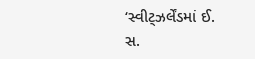‘સ્વીટ્ઝર્લેંડમાં ઈ. સ.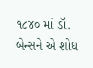૧૮૪૦ માં ડૉ. બેન્સને એ શોધ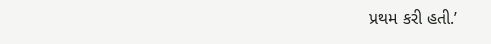પ્રથમ કરી હતી.’